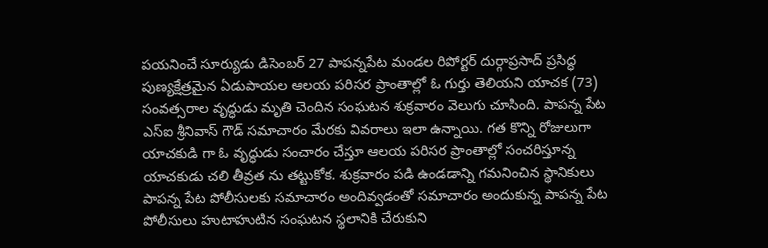పయనించే సూర్యుడు డిసెంబర్ 27 పాపన్నపేట మండల రిపోర్టర్ దుర్గాప్రసాద్ ప్రసిద్ధ పుణ్యక్షేత్రమైన ఏడుపాయల ఆలయ పరిసర ప్రాంతాల్లో ఓ గుర్తు తెలియని యాచక (73) సంవత్సరాల వృద్ధుడు మృతి చెందిన సంఘటన శుక్రవారం వెలుగు చూసింది. పాపన్న పేట ఎస్ఐ శ్రీనివాస్ గౌడ్ సమాచారం మేరకు వివరాలు ఇలా ఉన్నాయి. గత కొన్ని రోజులుగా యాచకుడి గా ఓ వృద్ధుడు సంచారం చేస్తూ ఆలయ పరిసర ప్రాంతాల్లో సంచరిస్తూన్న యాచకుడు చలి తీవ్రత ను తట్టుకోక. శుక్రవారం పడి ఉండడాన్ని గమనించిన స్థానికులు పాపన్న పేట పోలీసులకు సమాచారం అందివ్వడంతో సమాచారం అందుకున్న పాపన్న పేట పోలీసులు హుటాహుటిన సంఘటన స్థలానికి చేరుకుని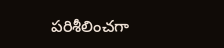పరిశీలించగా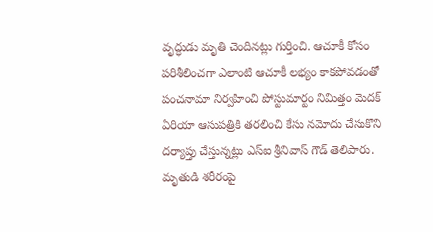వృద్ధుడు మృతి చెందినట్లు గుర్తించి. ఆచూకీ కోసం పరిశీలించగా ఎలాంటి ఆచూకీ లభ్యం కాకపోవడంతో పంచనామా నిర్వహించి పోస్టుమార్టం నిమిత్తం మెదక్ ఏరియా ఆసుపత్రికి తరలించి కేసు నమోదు చేసుకొని దర్యాప్తు చేస్తున్నట్లు ఎస్ఐ శ్రీనివాస్ గౌడ్ తెలిపారు. మృతుడి శరీరంపై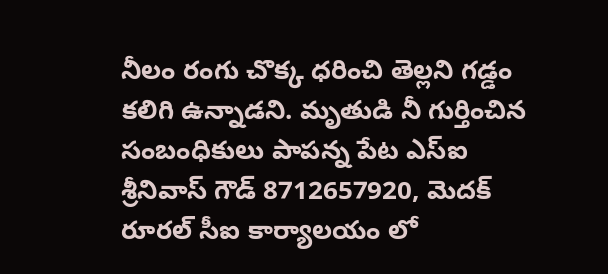నీలం రంగు చొక్క ధరించి తెల్లని గడ్డం కలిగి ఉన్నాడని. మృతుడి నీ గుర్తించిన సంబంధికులు పాపన్న పేట ఎస్ఐ శ్రీనివాస్ గౌడ్ 8712657920, మెదక్ రూరల్ సీఐ కార్యాలయం లో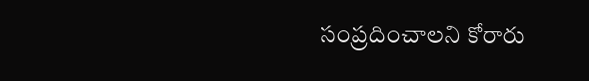సంప్రదించాలని కోరారు